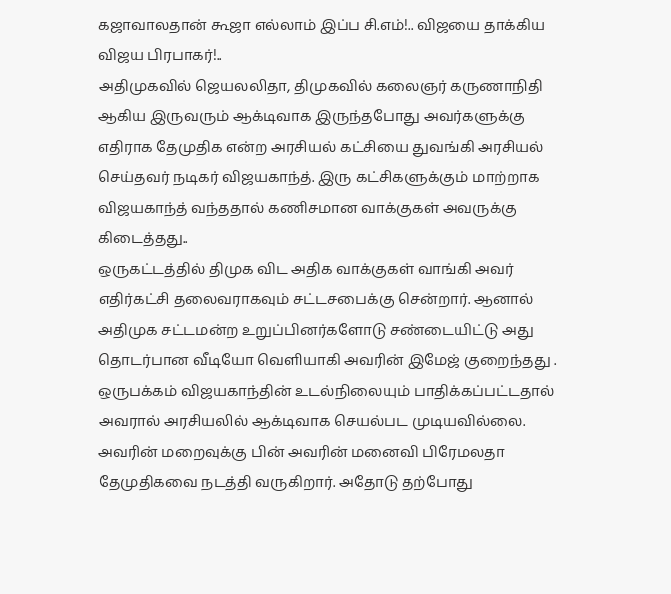கஜாவாலதான் கூஜா எல்லாம் இப்ப சி.எம்!.. விஜயை தாக்கிய விஜய பிரபாகர்!..
அதிமுகவில் ஜெயலலிதா, திமுகவில் கலைஞர் கருணாநிதி ஆகிய இருவரும் ஆக்டிவாக இருந்தபோது அவர்களுக்கு எதிராக தேமுதிக என்ற அரசியல் கட்சியை துவங்கி அரசியல் செய்தவர் நடிகர் விஜயகாந்த். இரு கட்சிகளுக்கும் மாற்றாக விஜயகாந்த் வந்ததால் கணிசமான வாக்குகள் அவருக்கு கிடைத்தது..
ஒருகட்டத்தில் திமுக விட அதிக வாக்குகள் வாங்கி அவர் எதிர்கட்சி தலைவராகவும் சட்டசபைக்கு சென்றார். ஆனால் அதிமுக சட்டமன்ற உறுப்பினர்களோடு சண்டையிட்டு அது தொடர்பான வீடியோ வெளியாகி அவரின் இமேஜ் குறைந்தது . ஒருபக்கம் விஜயகாந்தின் உடல்நிலையும் பாதிக்கப்பட்டதால் அவரால் அரசியலில் ஆக்டிவாக செயல்பட முடியவில்லை.
அவரின் மறைவுக்கு பின் அவரின் மனைவி பிரேமலதா தேமுதிகவை நடத்தி வருகிறார். அதோடு தற்போது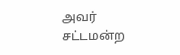அவர் சட்டமன்ற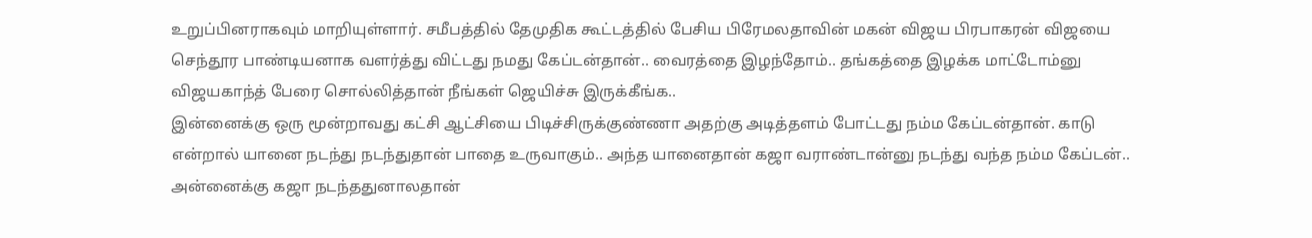உறுப்பினராகவும் மாறியுள்ளார். சமீபத்தில் தேமுதிக கூட்டத்தில் பேசிய பிரேமலதாவின் மகன் விஜய பிரபாகரன் விஜயை செந்தூர பாண்டியனாக வளர்த்து விட்டது நமது கேப்டன்தான்.. வைரத்தை இழந்தோம்.. தங்கத்தை இழக்க மாட்டோம்னு விஜயகாந்த் பேரை சொல்லித்தான் நீங்கள் ஜெயிச்சு இருக்கீங்க..
இன்னைக்கு ஒரு மூன்றாவது கட்சி ஆட்சியை பிடிச்சிருக்குண்ணா அதற்கு அடித்தளம் போட்டது நம்ம கேப்டன்தான். காடு என்றால் யானை நடந்து நடந்துதான் பாதை உருவாகும்.. அந்த யானைதான் கஜா வராண்டான்னு நடந்து வந்த நம்ம கேப்டன்.. அன்னைக்கு கஜா நடந்ததுனாலதான்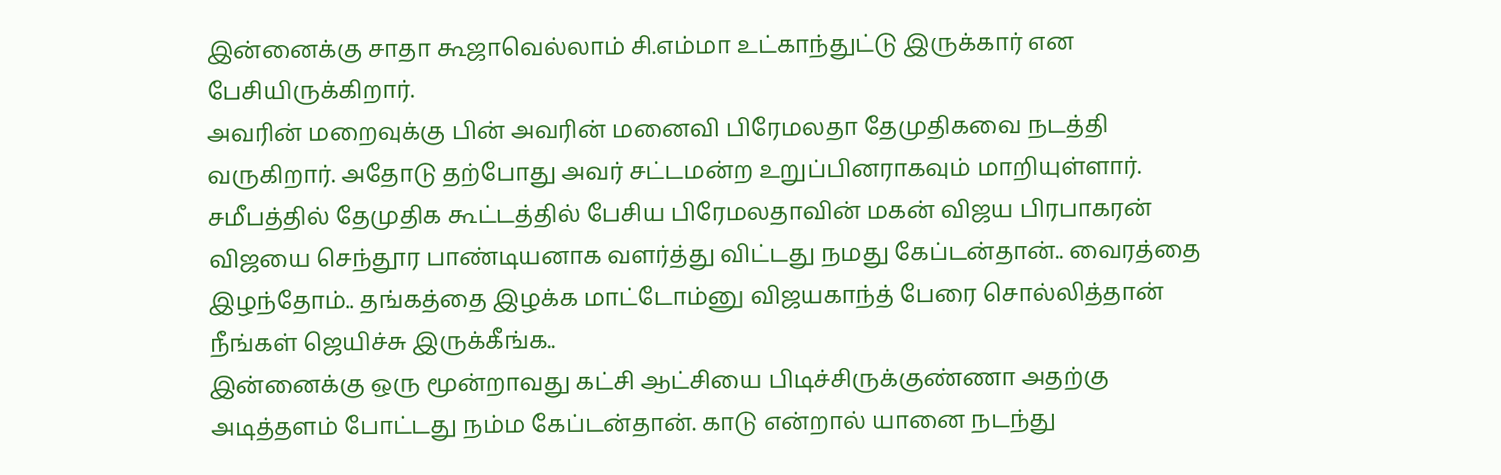இன்னைக்கு சாதா கூஜாவெல்லாம் சி.எம்மா உட்காந்துட்டு இருக்கார் என பேசியிருக்கிறார்.
அவரின் மறைவுக்கு பின் அவரின் மனைவி பிரேமலதா தேமுதிகவை நடத்தி வருகிறார். அதோடு தற்போது அவர் சட்டமன்ற உறுப்பினராகவும் மாறியுள்ளார். சமீபத்தில் தேமுதிக கூட்டத்தில் பேசிய பிரேமலதாவின் மகன் விஜய பிரபாகரன் விஜயை செந்தூர பாண்டியனாக வளர்த்து விட்டது நமது கேப்டன்தான்.. வைரத்தை இழந்தோம்.. தங்கத்தை இழக்க மாட்டோம்னு விஜயகாந்த் பேரை சொல்லித்தான் நீங்கள் ஜெயிச்சு இருக்கீங்க..
இன்னைக்கு ஒரு மூன்றாவது கட்சி ஆட்சியை பிடிச்சிருக்குண்ணா அதற்கு அடித்தளம் போட்டது நம்ம கேப்டன்தான். காடு என்றால் யானை நடந்து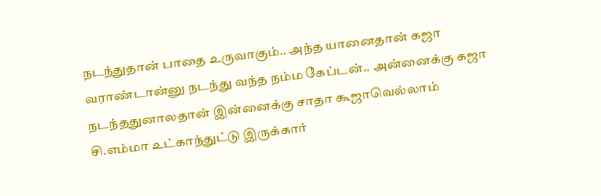நடந்துதான் பாதை உருவாகும்.. அந்த யானைதான் கஜா வராண்டான்னு நடந்து வந்த நம்ம கேப்டன்.. அன்னைக்கு கஜா நடந்ததுனாலதான் இன்னைக்கு சாதா கூஜாவெல்லாம் சி.எம்மா உட்காந்துட்டு இருக்கார்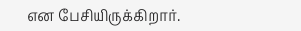என பேசியிருக்கிறார்.